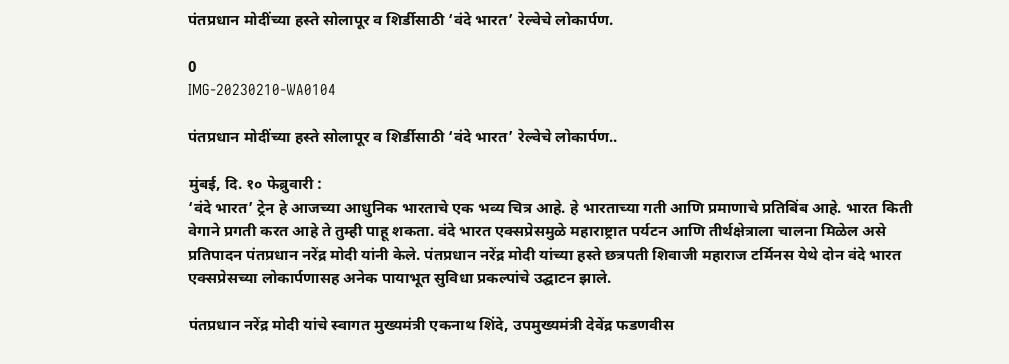पंतप्रधान मोदींच्‍या हस्‍ते सोलापूर व शिर्डीसाठी ‘वंदे भारत’ रेल्‍वेचे लोकार्पण.

0
IMG-20230210-WA0104

पंतप्रधान मोदींच्‍या हस्‍ते सोलापूर व शिर्डीसाठी ‘वंदे भारत’ रेल्‍वेचे लोकार्पण..

मुंबई, दि. १० फेब्रुवारी :
‘वंदे भारत’ ट्रेन हे आजच्या आधुनिक भारताचे एक भव्य चित्र आहे. हे भारताच्या गती आणि प्रमाणाचे प्रतिबिंब आहे. भारत किती वेगाने प्रगती करत आहे ते तुम्ही पाहू शकता. वंदे भारत एक्सप्रेसमुळे महाराष्ट्रात पर्यटन आणि तीर्थक्षेत्राला चालना मिळेल असे प्रतिपादन पंतप्रधान नरेंद्र मोदी यांनी केले. पंतप्रधान नरेंद्र मोदी यांच्या हस्ते छत्रपती शिवाजी महाराज टर्मिनस येथे दोन वंदे भारत एक्सप्रेसच्या लोकार्पणासह अनेक पायाभूत सुविधा प्रकल्पांचे उद्घाटन झाले.

पंतप्रधान नरेंद्र मोदी यांचे स्वागत मुख्यमंत्री एकनाथ शिंदे, उपमुख्यमंत्री देवेंद्र फडणवीस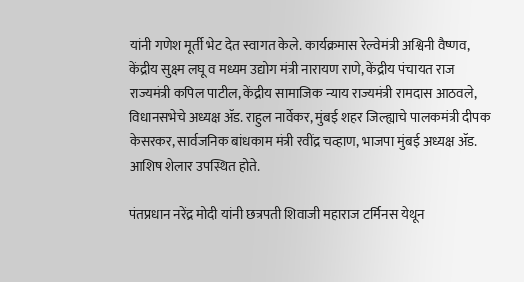यांनी गणेश मूर्ती भेट देत स्वागत केले. कार्यक्रमास रेल्वेमंत्री अश्विनी वैष्णव, केंद्रीय सुक्ष्म लघू व मध्यम उद्योग मंत्री नारायण राणे, केंद्रीय पंचायत राज राज्यमंत्री कपिल पाटील, केंद्रीय सामाजिक न्याय राज्यमंत्री रामदास आठवले, विधानसभेचे अध्यक्ष ॲड. राहुल नार्वेकर, मुंबई शहर जिल्ह्याचे पालकमंत्री दीपक केसरकर, सार्वजनिक बांधकाम मंत्री रवींद्र चव्हाण, भाजपा मुंबई अध्यक्ष ॲड. आशिष शेलार उपस्थित होते.

पंतप्रधान नरेंद्र मोदी यांनी छत्रपती शिवाजी महाराज टर्मिनस येथून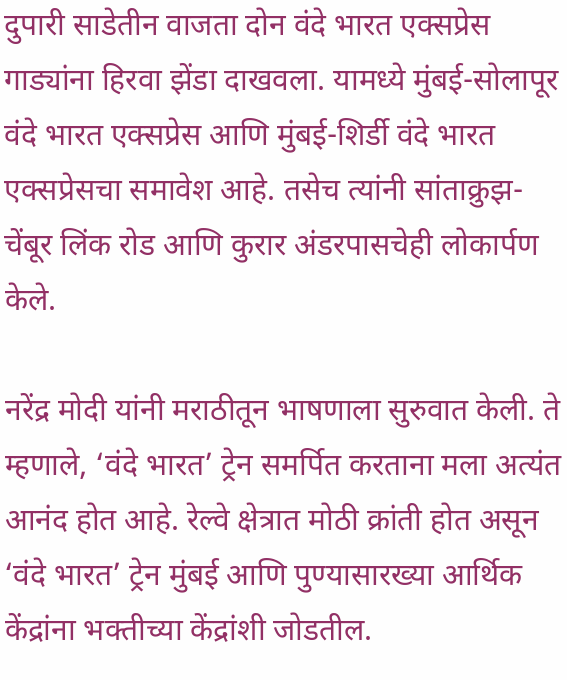दुपारी साडेतीन वाजता दोन वंदे भारत एक्सप्रेस गाड्यांना हिरवा झेंडा दाखवला. यामध्ये मुंबई-सोलापूर वंदे भारत एक्सप्रेस आणि मुंबई-शिर्डी वंदे भारत एक्सप्रेसचा समावेश आहे. तसेच त्यांनी सांताक्रुझ-चेंबूर लिंक रोड आणि कुरार अंडरपासचेही लोकार्पण केले.

नरेंद्र मोदी यांनी मराठीतून भाषणाला सुरुवात केली. ते म्हणाले, ‘वंदे भारत’ ट्रेन समर्पित करताना मला अत्यंत आनंद होत आहे. रेल्वे क्षेत्रात मोठी क्रांती होत असून ‘वंदे भारत’ ट्रेन मुंबई आणि पुण्यासारख्या आर्थिक केंद्रांना भक्तीच्या केंद्रांशी जोडतील.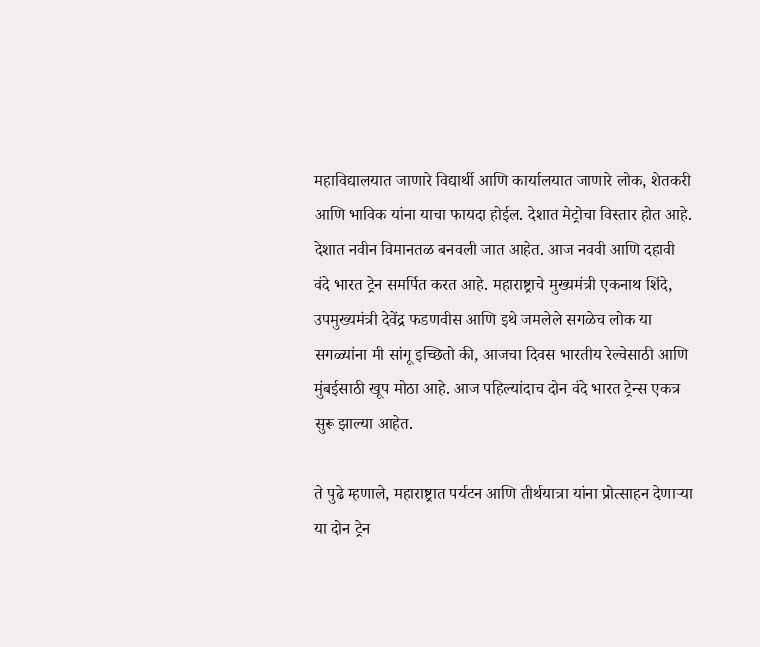महाविद्यालयात जाणारे विद्यार्थी आणि कार्यालयात जाणारे लोक, शेतकरी आणि भाविक यांना याचा फायदा होईल. देशात मेट्रोचा विस्तार होत आहे. देशात नवीन विमानतळ बनवली जात आहेत. आज नववी आणि दहावी वंदे भारत ट्रेन समर्पित करत आहे. महाराष्ट्राचे मुख्यमंत्री एकनाथ शिंदे, उपमुख्यमंत्री देवेंद्र फडणवीस आणि इथे जमलेले सगळेच लोक या सगळ्यांना मी सांगू इच्छितो की, आजचा दिवस भारतीय रेल्वेसाठी आणि मुंबईसाठी खूप मोठा आहे. आज पहिल्यांदाच दोन वंदे भारत ट्रेन्स एकत्र सुरू झाल्या आहेत.

ते पुढे म्हणाले, महाराष्ट्रात पर्यटन आणि तीर्थयात्रा यांना प्रोत्साहन देणाऱ्या या दोन ट्रेन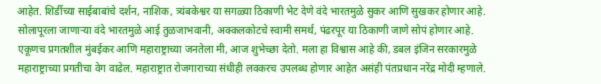आहेत. शिर्डीच्या साईबाबांचे दर्शन, नाशिक, त्र्यंबकेश्वर या सगळ्या ठिकाणी भेट देणे वंदे भारतमुळे सुकर आणि सुखकर होणार आहे. सोलापूरला जाणाऱ्या वंदे भारतमुळे आई तुळजाभवानी, अक्कलकोटचे स्वामी समर्थ, पंढरपूर या ठिकाणी जाणे सोपं होणार आहे. एकूणच प्रगतशील मुंबईकर आणि महाराष्ट्राच्या जनतेला मी, आज शुभेच्छा देतो. मला हा विश्वास आहे की, डबल इंजिन सरकारमुळे महाराष्ट्राच्या प्रगतीचा वेग वाढेल. महाराष्ट्रात रोजगाराच्या संधीही लवकरच उपलब्ध होणार आहेत असंही पंतप्रधान नरेंद्र मोदी म्हणाले.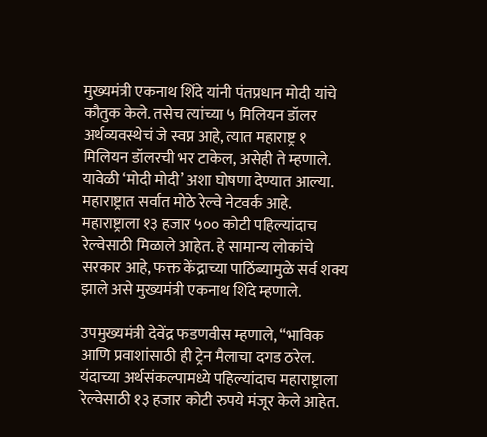मुख्यमंत्री एकनाथ शिंदे यांनी पंतप्रधान मोदी यांचे कौतुक केले. तसेच त्यांच्या ५ मिलियन डॉलर अर्थव्यवस्थेचं जे स्वप्न आहे, त्यात महाराष्ट्र १ मिलियन डॉलरची भर टाकेल, असेही ते म्हणाले. यावेळी ‘मोदी मोदी’ अशा घोषणा देण्यात आल्या. महाराष्ट्रात सर्वात मोठे रेल्वे नेटवर्क आहे. महाराष्ट्राला १३ हजार ५०० कोटी पहिल्यांदाच रेल्वेसाठी मिळाले आहेत. हे सामान्य लोकांचे सरकार आहे, फक्त केंद्राच्या पाठिंब्यामुळे सर्व शक्य झाले असे मुख्यमंत्री एकनाथ शिंदे म्हणाले.

उपमुख्यमंत्री देवेंद्र फडणवीस म्हणाले, “भाविक आणि प्रवाशांसाठी ही ट्रेन मैलाचा दगड ठरेल. यंदाच्या अर्थसंकल्पामध्ये पहिल्यांदाच महाराष्ट्राला रेल्वेसाठी १३ हजार कोटी रुपये मंजूर केले आहेत.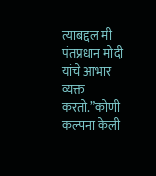त्याबद्दल मी पंतप्रधान मोदी यांचे आभार व्यक्त करतो.”कोणी कल्पना केली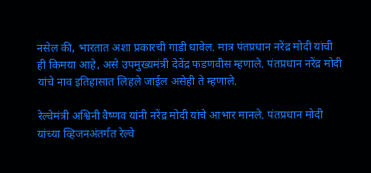नसेल की, भारतात अशा प्रकारची गाडी धावेल. मात्र पंतप्रधान नरेंद्र मोदी यांची ही किमया आहे, असे उपमुख्यमंत्री देवेंद्र फडणवीस म्हणाले. पंतप्रधान नरेंद्र मोदी यांचे नाव इतिहासात लिहले जाईल असेही ते म्हणाले.

रेल्वेमंत्री अश्विनी वैष्णव यांनी नरेंद्र मोदी यांचे आभार मानले. पंतप्रधान मोदी यांच्या व्हिजनअंतर्गत रेल्वे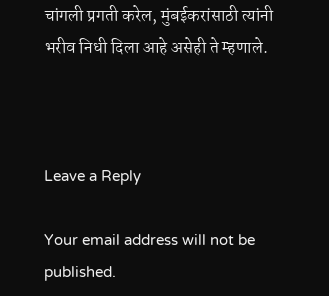चांगली प्रगती करेल, मुंबईकरांसाठी त्यांनी भरीव निधी दिला आहे असेही ते म्हणाले.



Leave a Reply

Your email address will not be published.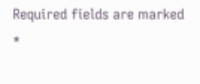Required fields are marked *